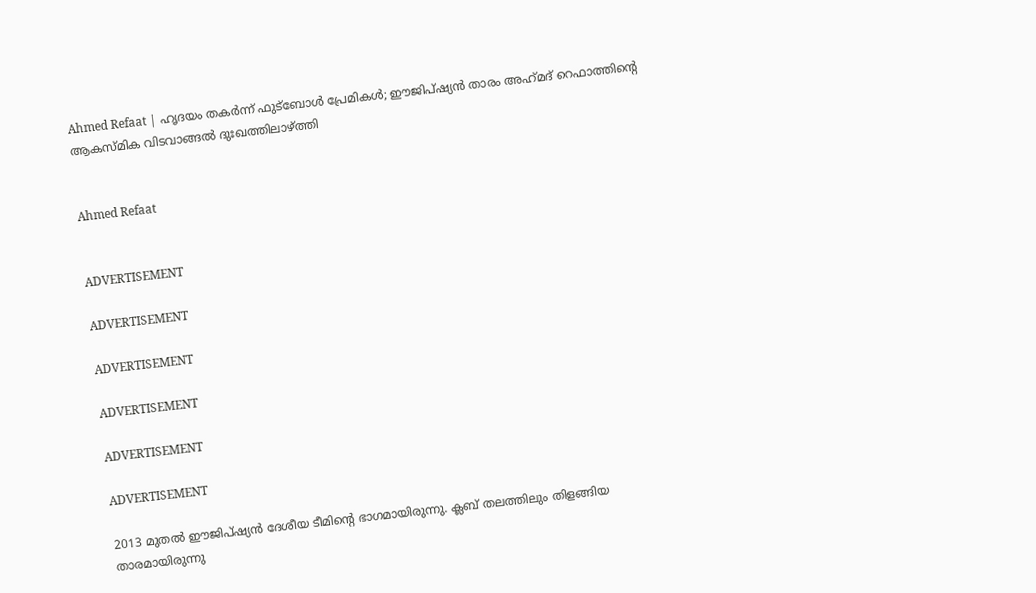Ahmed Refaat | ഹൃദയം തകർന്ന് ഫുട്‍ബോൾ പ്രേമികൾ; ഈജിപ്ഷ്യൻ താരം അഹ്‌മദ്‌ റെഫാത്തിന്റെ ആകസ്മിക വിടവാങ്ങൽ ദുഃഖത്തിലാഴ്ത്തി


Ahmed Refaat


ADVERTISEMENT

ADVERTISEMENT

ADVERTISEMENT

ADVERTISEMENT

ADVERTISEMENT

ADVERTISEMENT

2013 മുതൽ ഈജിപ്ഷ്യൻ ദേശീയ ടീമിന്റെ ഭാഗമായിരുന്നു. ക്ലബ് തലത്തിലും തിളങ്ങിയ താരമായിരുന്നു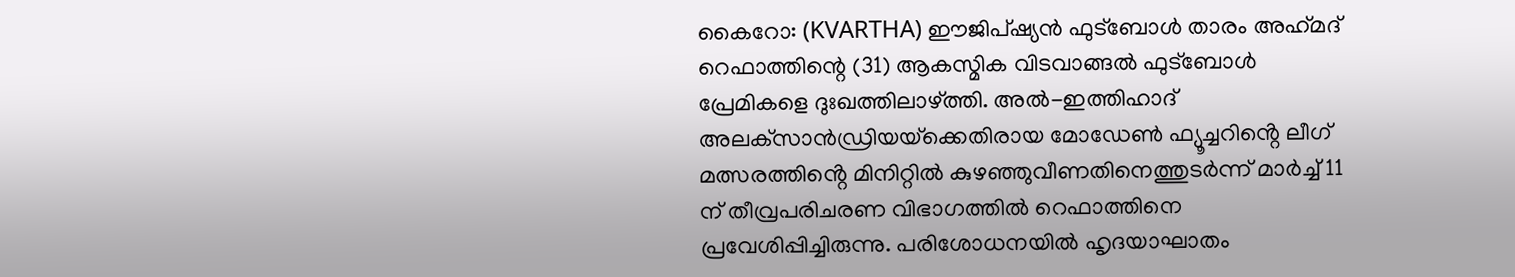കൈറോ: (KVARTHA) ഈജിപ്ഷ്യൻ ഫുട്ബോൾ താരം അഹ്‌മദ്‌ റെഫാത്തിന്റെ (31) ആകസ്മിക വിടവാങ്ങൽ ഫുട്‍ബോൾ പ്രേമികളെ ദുഃഖത്തിലാഴ്ത്തി. അൽ-ഇത്തിഹാദ് അലക്‌സാൻഡ്രിയയ്‌ക്കെതിരായ മോഡേൺ ഫ്യൂച്ചറിൻ്റെ ലീഗ് മത്സരത്തിൻ്റെ മിനിറ്റിൽ കുഴഞ്ഞുവീണതിനെത്തുടർന്ന് മാർച്ച് 11 ന് തീവ്രപരിചരണ വിഭാഗത്തിൽ റെഫാത്തിനെ പ്രവേശിപ്പിച്ചിരുന്നു. പരിശോധനയിൽ ഹൃദയാഘാതം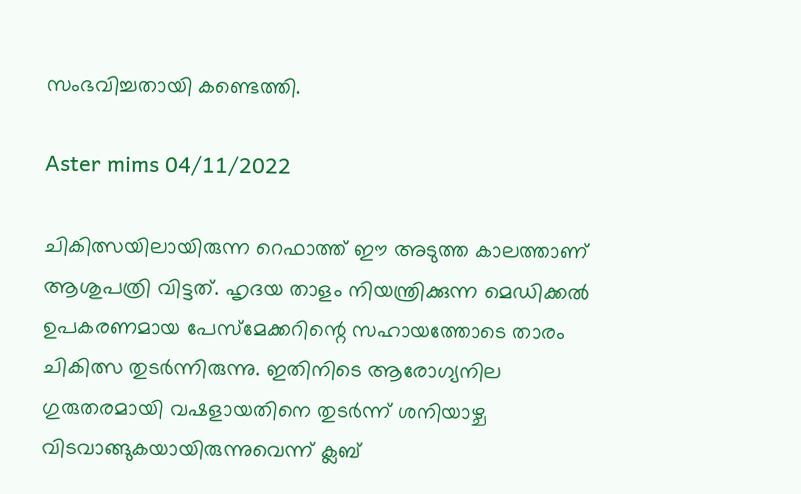സംഭവിച്ചതായി കണ്ടെത്തി.

Aster mims 04/11/2022

ചികിത്സയിലായിരുന്ന റെഫാത്ത് ഈ അടുത്ത കാലത്താണ് ആശുപത്രി വിട്ടത്. ഹൃദയ താളം നിയന്ത്രിക്കുന്ന മെഡിക്കൽ ഉപകരണമായ പേസ്‌മേക്കറിന്റെ സഹായത്തോടെ താരം ചികിത്സ തുടർന്നിരുന്നു. ഇതിനിടെ ആരോഗ്യനില ഗുരുതരമായി വഷളായതിനെ തുടർന്ന് ശനിയാഴ്ച വിടവാങ്ങുകയായിരുന്നുവെന്ന് ക്ലബ്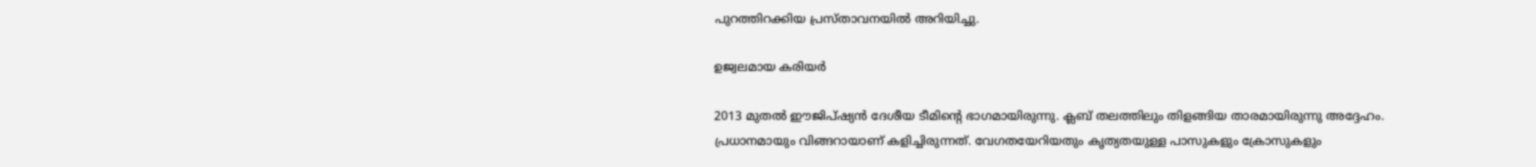പുറത്തിറക്കിയ പ്രസ്താവനയിൽ അറിയിച്ചു.

ഉജ്വലമായ കരിയർ

2013 മുതൽ ഈജിപ്ഷ്യൻ ദേശീയ ടീമിന്റെ ഭാഗമായിരുന്നു. ക്ലബ് തലത്തിലും തിളങ്ങിയ താരമായിരുന്നു അദ്ദേഹം. പ്രധാനമായും വിങ്ങറായാണ് കളിച്ചിരുന്നത്. വേഗതയേറിയതും കൃത്യതയുള്ള പാസുകളും ക്രോസുകളും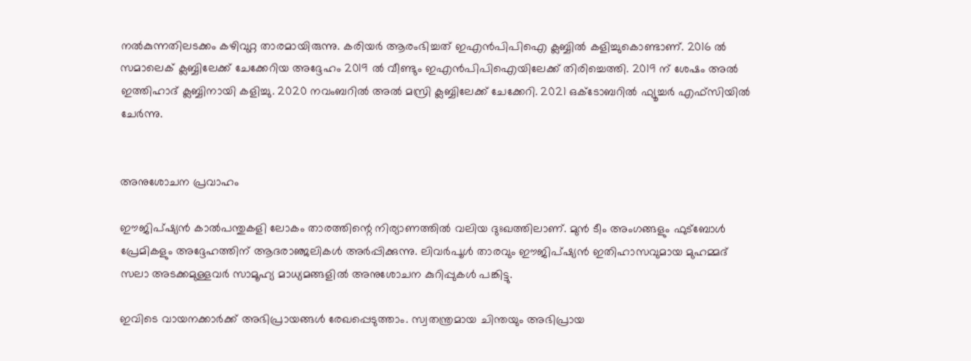നൽകുന്നതിലടക്കം കഴിവുറ്റ താരമായിരുന്നു. കരിയർ ആരംഭിച്ചത് ഇഎൻപിപിഐ ക്ലബ്ബിൽ കളിച്ചുകൊണ്ടാണ്. 2016 ൽ സമാലെക് ക്ലബ്ബിലേക്ക് ചേക്കേറിയ അദ്ദേഹം 2019 ൽ വീണ്ടും ഇഎൻപിപിഐയിലേക്ക് തിരിച്ചെത്തി. 2019 ന് ശേഷം അൽ ഇത്തിഹാദ് ക്ലബ്ബിനായി കളിച്ചു. 2020 നവംബറിൽ അൽ മസ്രി ക്ലബ്ബിലേക്ക് ചേക്കേറി. 2021 ഒക്ടോബറിൽ ഫ്യൂച്ചർ എഫ്‌സിയിൽ ചേർന്നു.


അനുശോചന പ്രവാഹം

ഈജിപ്ഷ്യൻ കാൽപന്തുകളി ലോകം താരത്തിന്റെ നിര്യാണത്തിൽ വലിയ ദുഃഖത്തിലാണ്. മുൻ ടീം അംഗങ്ങളും ഫുട്‍ബോൾ പ്രേമികളും അദ്ദേഹത്തിന് ആദരാഞ്ജലികൾ അർപ്പിക്കുന്നു. ലിവർപൂൾ താരവും ഈജിപ്ഷ്യൻ ഇതിഹാസവുമായ മുഹമ്മദ് സലാ അടക്കമുള്ളവർ സാമൂഹ്യ മാധ്യമങ്ങളിൽ അനുശോചന കുറിപ്പുകൾ പങ്കിട്ടു.

ഇവിടെ വായനക്കാർക്ക് അഭിപ്രായങ്ങൾ രേഖപ്പെടുത്താം. സ്വതന്ത്രമായ ചിന്തയും അഭിപ്രായ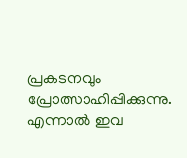പ്രകടനവും പ്രോത്സാഹിപ്പിക്കുന്നു. എന്നാൽ ഇവ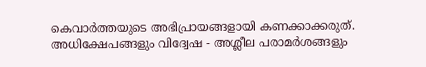കെവാർത്തയുടെ അഭിപ്രായങ്ങളായി കണക്കാക്കരുത്. അധിക്ഷേപങ്ങളും വിദ്വേഷ - അശ്ലീല പരാമർശങ്ങളും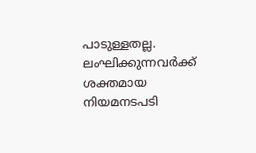പാടുള്ളതല്ല. ലംഘിക്കുന്നവർക്ക് ശക്തമായ നിയമനടപടി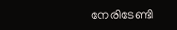നേരിടേണ്ടി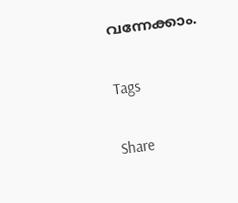വന്നേക്കാം.

Tags

Share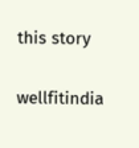this story

wellfitindia